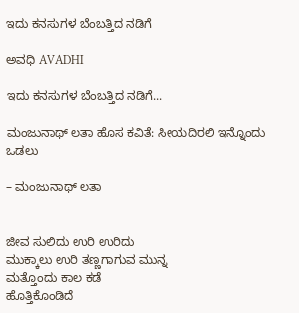ಇದು ಕನಸುಗಳ ಬೆಂಬತ್ತಿದ ನಡಿಗೆ‍

ಅವಧಿ AVADHI

ಇದು ಕನಸುಗಳ ಬೆಂಬತ್ತಿದ ನಡಿಗೆ...

ಮಂಜುನಾಥ್ ಲತಾ ಹೊಸ ಕವಿತೆ: ಸೀಯದಿರಲಿ ಇನ್ನೊಂದು ಒಡಲು

– ಮಂಜುನಾಥ್ ಲತಾ


ಜೀವ ಸುಲಿದು ಉರಿ ಉರಿದು
ಮುಕ್ಕಾಲು ಉರಿ ತಣ್ಣಗಾಗುವ ಮುನ್ನ
ಮತ್ತೊಂದು ಕಾಲ ಕಡೆ
ಹೊತ್ತಿಕೊಂಡಿದೆ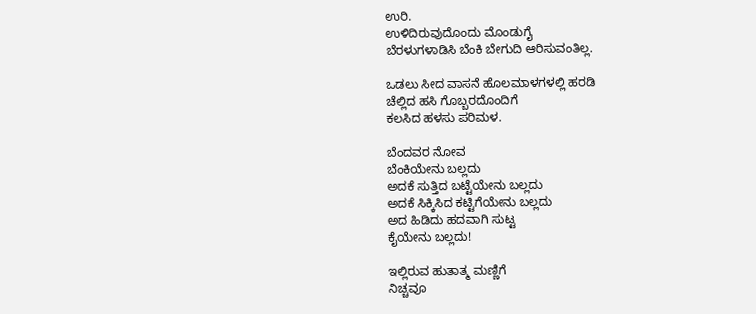ಉರಿ.
ಉಳಿದಿರುವುದೊಂದು ಮೊಂಡುಗೈ
ಬೆರಳುಗಳಾಡಿಸಿ ಬೆಂಕಿ ಬೇಗುದಿ ಆರಿಸುವಂತಿಲ್ಲ.

ಒಡಲು ಸೀದ ವಾಸನೆ ಹೊಲಮಾಳಗಳಲ್ಲಿ ಹರಡಿ
ಚೆಲ್ಲಿದ ಹಸಿ ಗೊಬ್ಬರದೊಂದಿಗೆ
ಕಲಸಿದ ಹಳಸು ಪರಿಮಳ.

ಬೆಂದವರ ನೋವ
ಬೆಂಕಿಯೇನು ಬಲ್ಲದು
ಅದಕೆ ಸುತ್ತಿದ ಬಟ್ಟೆಯೇನು ಬಲ್ಲದು
ಅದಕೆ ಸಿಕ್ಕಿಸಿದ ಕಟ್ಟಿಗೆಯೇನು ಬಲ್ಲದು
ಅದ ಹಿಡಿದು ಹದವಾಗಿ ಸುಟ್ಟ
ಕೈಯೇನು ಬಲ್ಲದು!

ಇಲ್ಲಿರುವ ಹುತಾತ್ಮ ಮಣ್ಣಿಗೆ
ನಿಚ್ಚವೂ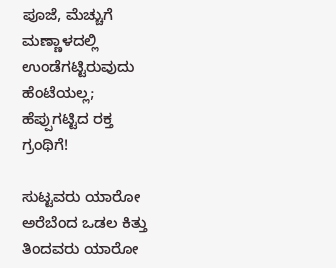ಪೂಜೆ, ಮೆಚ್ಚುಗೆ
ಮಣ್ಣಾಳದಲ್ಲಿ ಉಂಡೆಗಟ್ಟಿರುವುದು ಹೆಂಟೆಯಲ್ಲ; ಹೆಪ್ಪುಗಟ್ಟಿದ ರಕ್ತ ಗ್ರಂಥಿಗೆ!

ಸುಟ್ಟವರು ಯಾರೋ
ಅರೆಬೆಂದ ಒಡಲ ಕಿತ್ತು ತಿಂದವರು ಯಾರೋ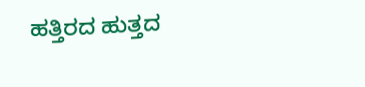ಹತ್ತಿರದ ಹುತ್ತದ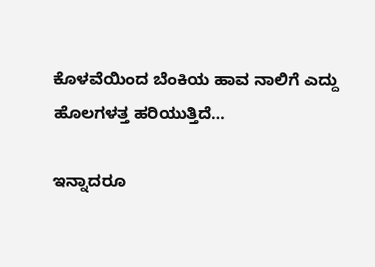ಕೊಳವೆಯಿಂದ ಬೆಂಕಿಯ ಹಾವ ನಾಲಿಗೆ ಎದ್ದು
ಹೊಲಗಳತ್ತ ಹರಿಯುತ್ತಿದೆ…

ಇನ್ನಾದರೂ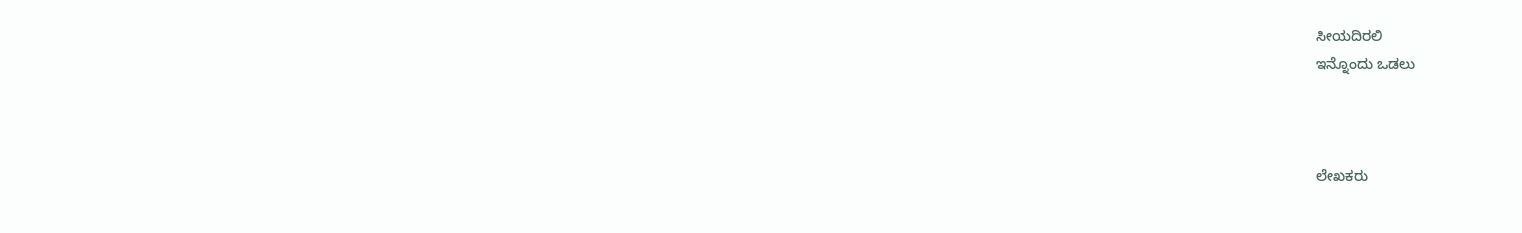ಸೀಯದಿರಲಿ
ಇನ್ನೊಂದು ಒಡಲು



ಲೇಖಕರು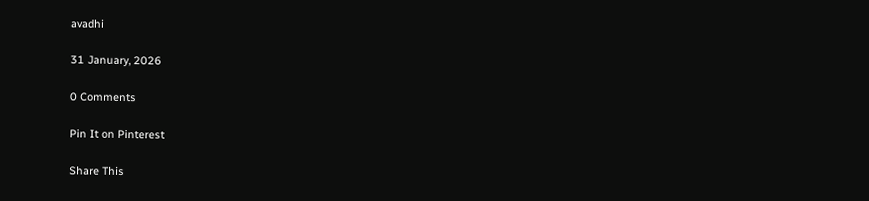avadhi

31 January, 2026

0 Comments

Pin It on Pinterest

Share This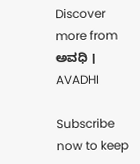Discover more from ಅವಧಿ । AVADHI

Subscribe now to keep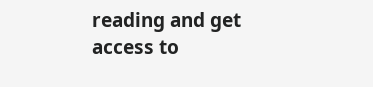reading and get access to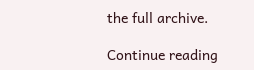the full archive.

Continue reading